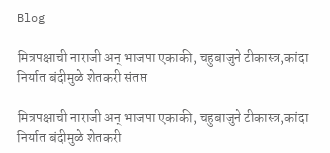Blog

मित्रपक्षाची नाराजी अन् भाजपा एकाकी, चहुबाजुने टीकास्त्र,कांदा निर्यात बंदीमुळे शेतकरी संतप्त

मित्रपक्षाची नाराजी अन् भाजपा एकाकी, चहुबाजुने टीकास्त्र,कांदा निर्यात बंदीमुळे शेतकरी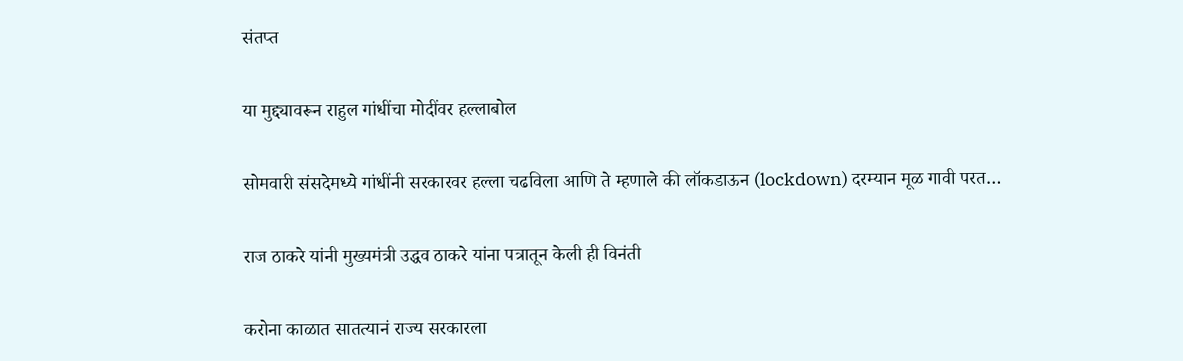संतप्त

या मुद्द्यावरून राहुल गांधींचा मोदींवर हल्लाबोल

सोमवारी संसदेमध्ये गांधींनी सरकारवर हल्ला चढविला आणि ते म्हणाले की लॉकडाऊन (lockdown) दरम्यान मूळ गावी परत…

राज ठाकरे यांनी मुख्यमंत्री उद्धव ठाकरे यांना पत्रातून केली ही विनंती

करोना काळात सातत्यानं राज्य सरकारला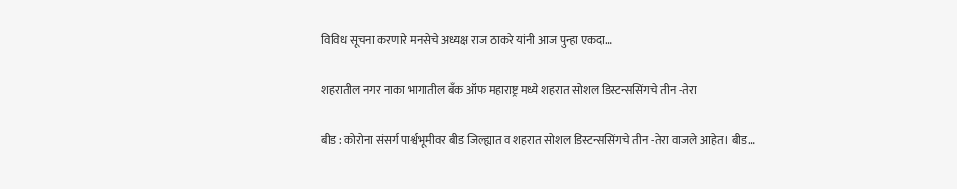विविध सूचना करणारे मनसेचे अध्यक्ष राज ठाकरे यांनी आज पुन्हा एकदा…

शहरातील नगर नाका भागातील बँक ऑफ महाराष्ट्र मध्ये शहरात सोशल डिस्टन्ससिंगचे तीन -तेरा

बीड : कोरोना संसर्ग पार्श्वभूमीवर बीड जिल्ह्यात व शहरात सोशल डिस्टन्ससिंगचे तीन -तेरा वाजले आहेत। बीड…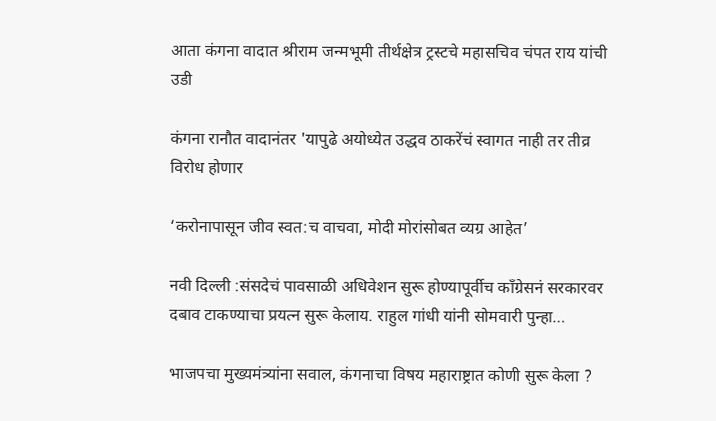आता कंगना वादात श्रीराम जन्मभूमी तीर्थक्षेत्र ट्रस्टचे महासचिव चंपत राय यांची उडी

कंगना रानौत वादानंतर 'यापुढे अयोध्येत उद्धव ठाकरेंचं स्वागत नाही तर तीव्र विरोध होणार

‘करोनापासून जीव स्वत:च वाचवा, मोदी मोरांसोबत व्यग्र आहेत’

नवी दिल्ली :संसदेचं पावसाळी अधिवेशन सुरू होण्यापूर्वीच काँग्रेसनं सरकारवर दबाव टाकण्याचा प्रयत्न सुरू केलाय. राहुल गांधी यांनी सोमवारी पुन्हा…

भाजपचा मुख्यमंत्र्यांना सवाल, कंगनाचा विषय महाराष्ट्रात कोणी सुरू केला ?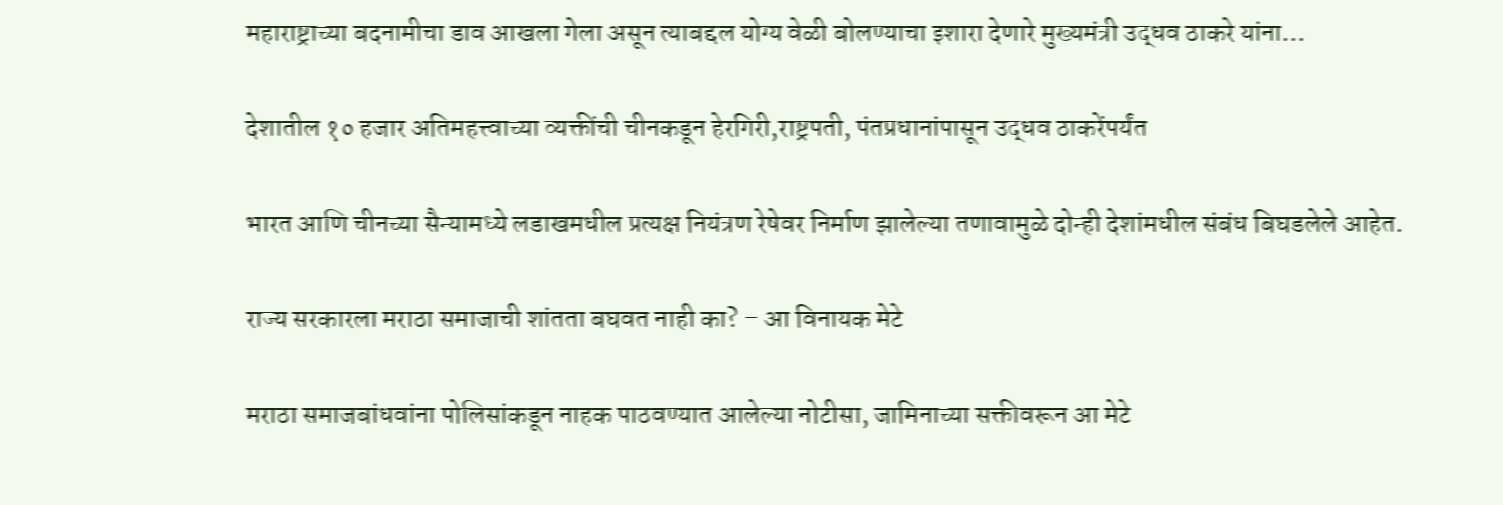महाराष्ट्राच्या बदनामीचा डाव आखला गेला असून त्याबद्दल योग्य वेळी बोलण्याचा इशारा देणारे मुख्यमंत्री उद्धव ठाकरे यांना…

देशातील १० हजार अतिमहत्त्वाच्या व्यक्तींची चीनकडून हेरगिरी,राष्ट्रपती, पंतप्रधानांपासून उद्धव ठाकरेंपर्यंत

भारत आणि चीनच्या सैन्यामध्ये लडाखमधील प्रत्यक्ष नियंत्रण रेषेवर निर्माण झालेल्या तणावामुळे दोन्ही देशांमधील संबंध बिघडलेले आहेत.

राज्य सरकारला मराठा समाजाची शांतता बघवत नाही का? – आ विनायक मेटे

मराठा समाजबांधवांना पोलिसांकडून नाहक पाठवण्यात आलेल्या नोटीसा, जामिनाच्या सक्तीवरून आ मेटे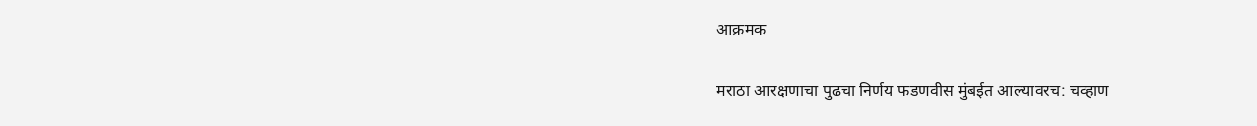आक्रमक

मराठा आरक्षणाचा पुढचा निर्णय फडणवीस मुंबईत आल्यावरच: चव्हाण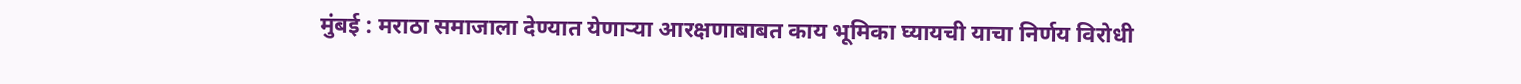मुंबई : मराठा समाजाला देण्यात येणाऱ्या आरक्षणाबाबत काय भूमिका घ्यायची याचा निर्णय विरोधी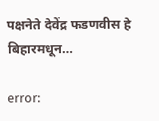पक्षनेते देवेंद्र फडणवीस हे बिहारमधून…

error: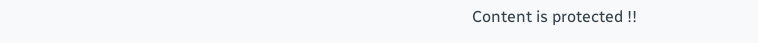Content is protected !!